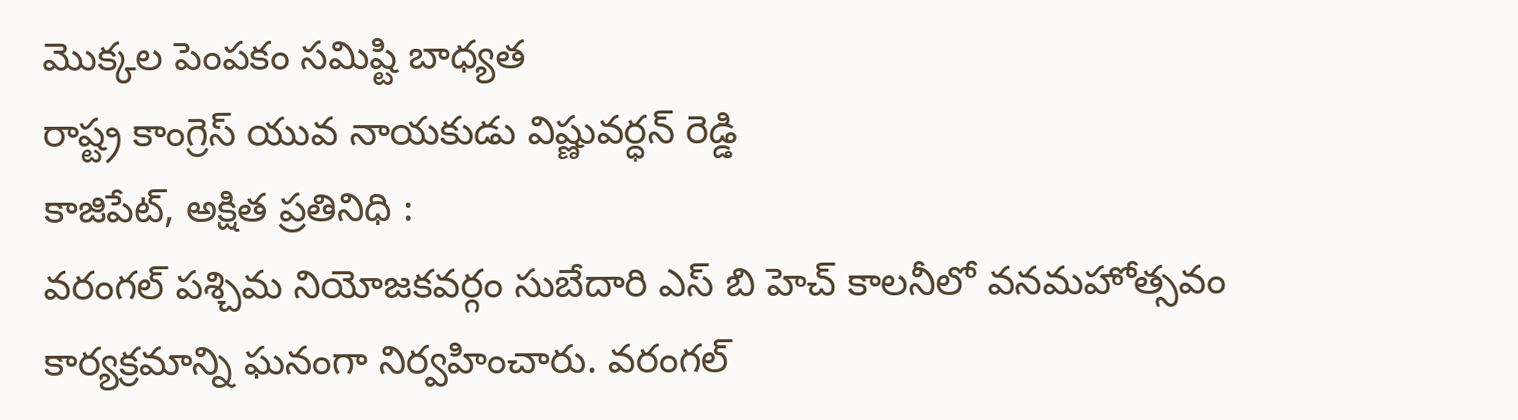మొక్కల పెంపకం సమిష్టి బాధ్యత
రాష్ట్ర కాంగ్రెస్ యువ నాయకుడు విష్ణువర్ధన్ రెడ్డి
కాజిపేట్, అక్షిత ప్రతినిధి :
వరంగల్ పశ్చిమ నియోజకవర్గం సుబేదారి ఎస్ బి హెచ్ కాలనీలో వనమహోత్సవం కార్యక్రమాన్ని ఘనంగా నిర్వహించారు. వరంగల్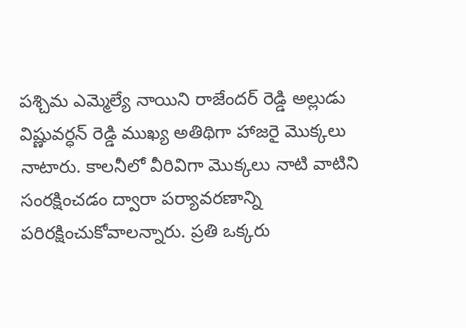పశ్చిమ ఎమ్మెల్యే నాయిని రాజేందర్ రెడ్డి అల్లుడు విష్ణువర్ధన్ రెడ్డి ముఖ్య అతిథిగా హాజరై మొక్కలు నాటారు. కాలనీలో వీరివిగా మొక్కలు నాటి వాటిని సంరక్షించడం ద్వారా పర్యావరణాన్ని పరిరక్షించుకోవాలన్నారు. ప్రతి ఒక్కరు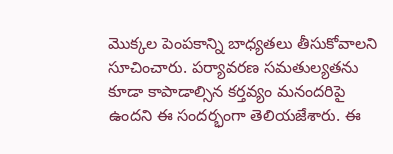మొక్కల పెంపకాన్ని బాధ్యతలు తీసుకోవాలని సూచించారు. పర్యావరణ సమతుల్యతను కూడా కాపాడాల్సిన కర్తవ్యం మనందరిపై ఉందని ఈ సందర్భంగా తెలియజేశారు. ఈ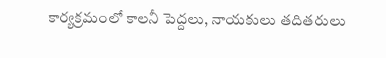కార్యక్రమంలో కాలనీ పెద్దలు, నాయకులు తదితరులు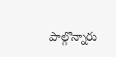పాల్గొన్నారు